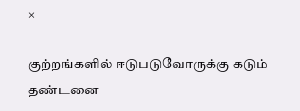×

குற்றங்களில் ஈடுபடுவோருக்கு கடும் தண்டனை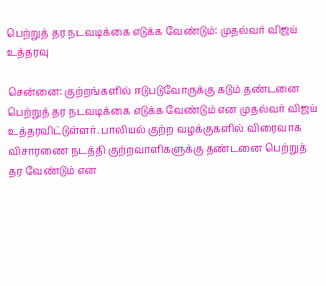பெற்றுத் தர நடவடிக்கை எடுக்க வேண்டும்: முதல்வர் விஜய் உத்தரவு

சென்னை: குற்றங்களில் ஈடுபடுவோருக்கு கடும் தண்டனை பெற்றுத் தர நடவடிக்கை எடுக்க வேண்டும் என முதல்வர் விஜய் உத்தரவிட்டுள்ளர். பாலியல் குற்ற வழக்குகளில் விரைவாக விசாரணை நடத்தி குற்றவாளிகளுக்கு தண்டனை பெற்றுத் தர வேண்டும் என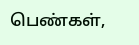பெண்கள்,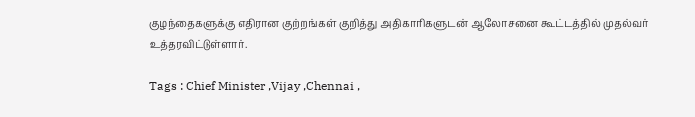குழந்தைகளுக்கு எதிரான குற்றங்கள் குறித்து அதிகாரிகளுடன் ஆலோசனை கூட்டத்தில் முதல்வர் உத்தரவிட்டுள்ளார்.

Tags : Chief Minister ,Vijay ,Chennai ,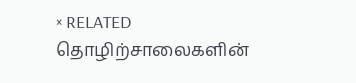× RELATED தொழிற்சாலைகளின்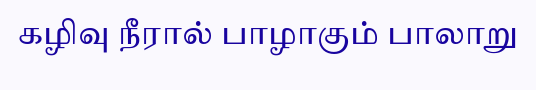கழிவு நீரால் பாழாகும் பாலாறு